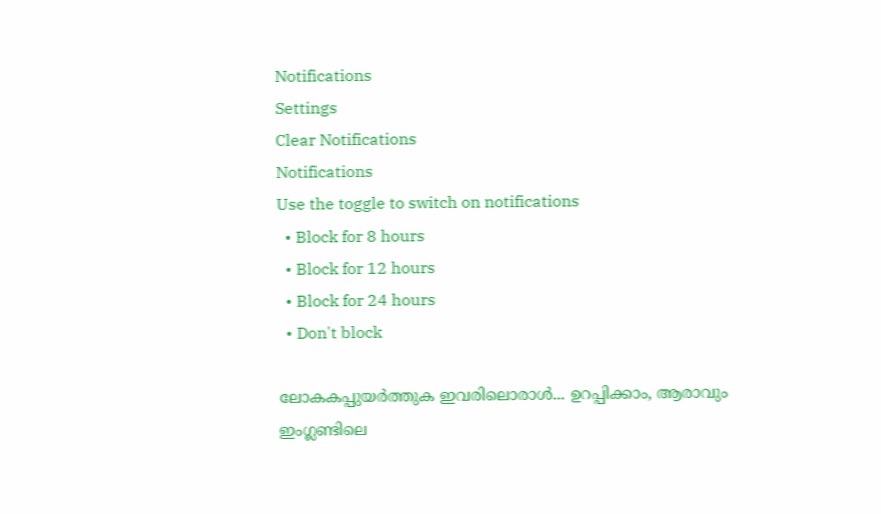Notifications
Settings
Clear Notifications
Notifications
Use the toggle to switch on notifications
  • Block for 8 hours
  • Block for 12 hours
  • Block for 24 hours
  • Don't block

ലോകകപ്പുയര്‍ത്തുക ഇവരിലൊരാള്‍... ഉറപ്പിക്കാം, ആരാവും ഇംഗ്ലണ്ടിലെ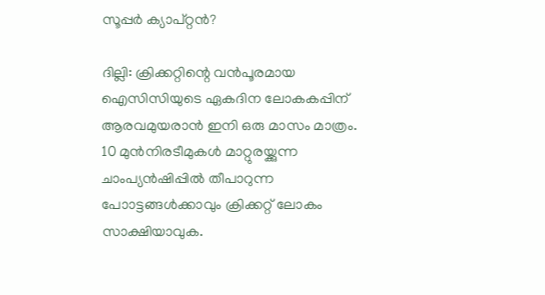സൂപ്പര്‍ ക്യാപ്റ്റന്‍?

ദില്ലി: ക്രിക്കറ്റിന്റെ വന്‍പൂരമായ ഐസിസിയുടെ ഏകദിന ലോകകപ്പിന് ആരവമുയരാന്‍ ഇനി ഒരു മാസം മാത്രം. 10 മുന്‍നിരടീമുകള്‍ മാറ്റുരയ്ക്കുന്ന ചാംപ്യന്‍ഷിപ്പില്‍ തീപാറുന്ന പോാട്ടങ്ങള്‍ക്കാവും ക്രിക്കറ്റ് ലോകം സാക്ഷിയാവുക.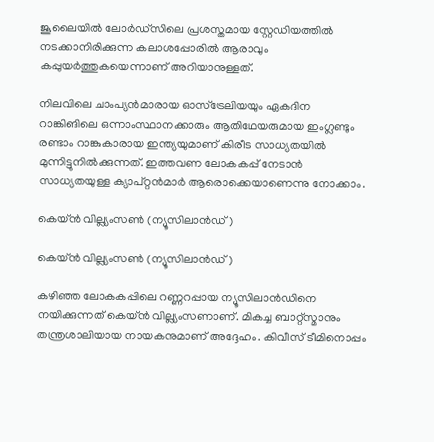ജൂലൈയില്‍ ലോര്‍ഡ്‌സിലെ പ്രശസ്തമായ സ്റ്റേഡിയത്തില്‍ നടക്കാനിരിക്കുന്ന കലാശപ്പോരില്‍ ആരാവും കപ്പുയര്‍ത്തുകയെന്നാണ് അറിയാനുള്ളത്.

നിലവിലെ ചാംപ്യന്‍മാരായ ഓസ്‌ട്രേലിയയും ഏകദിന റാങ്കിങിലെ ഒന്നാംസ്ഥാനക്കാരും ആതിഥേയരുമായ ഇംഗ്ലണ്ടും രണ്ടാം റാങ്കുകാരായ ഇന്ത്യയുമാണ് കിരീട സാധ്യതയില്‍ മുന്നിട്ടുനില്‍ക്കുന്നത്. ഇത്തവണ ലോകകപ്പ് നേടാന്‍ സാധ്യതയുള്ള ക്യാപ്റ്റന്‍മാര്‍ ആരൊക്കെയാണെന്നു നോക്കാം.

കെയ്ന്‍ വില്ല്യംസണ്‍ (ന്യൂസിലാന്‍ഡ്)

കെയ്ന്‍ വില്ല്യംസണ്‍ (ന്യൂസിലാന്‍ഡ്)

കഴിഞ്ഞ ലോകകപ്പിലെ റണ്ണറപ്പായ ന്യൂസിലാന്‍ഡിനെ നയിക്കുന്നത് കെയ്ന്‍ വില്ല്യംസണാണ്. മികച്ച ബാറ്റ്‌സ്മാനും തന്ത്രശാലിയായ നായകനുമാണ് അദ്ദേഹം. കിവീസ് ടീമിനൊപ്പം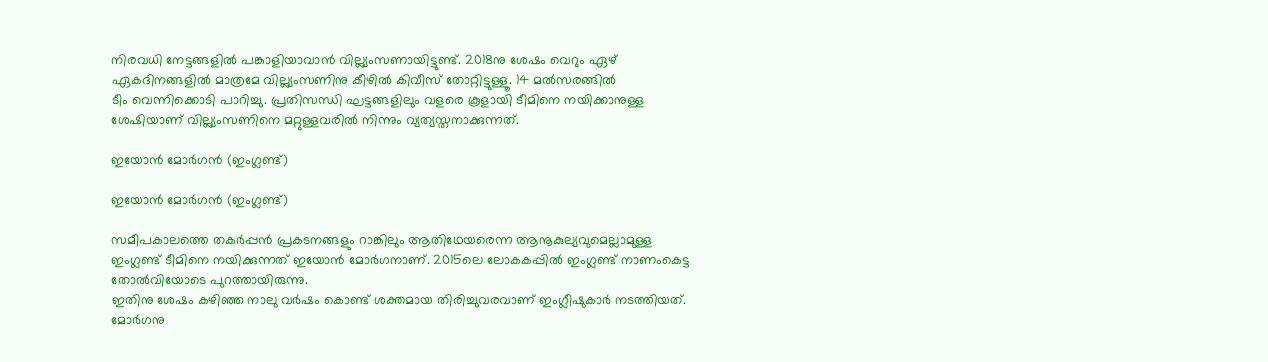നിരവധി നേട്ടങ്ങളില്‍ പങ്കാളിയാവാന്‍ വില്ല്യംസണായിട്ടുണ്ട്. 2018നു ശേഷം വെറും ഏഴ് ഏകദിനങ്ങളില്‍ മാത്രമേ വില്ല്യംസണിനു കീഴില്‍ കിവീസ് തോറ്റിട്ടുള്ളൂ. 14 മല്‍സരങ്ങില്‍
ടീം വെന്നിക്കൊടി പാറിച്ചു. പ്രതിസന്ധി ഘട്ടങ്ങളിലും വളരെ കൂളായി ടീമിനെ നയിക്കാനുള്ള ശേഷിയാണ് വില്ല്യംസണിനെ മറ്റുള്ളവരില്‍ നിന്നും വ്യത്യസ്തനാക്കുന്നത്.

ഇയോന്‍ മോര്‍ഗന്‍ (ഇംഗ്ലണ്ട്)

ഇയോന്‍ മോര്‍ഗന്‍ (ഇംഗ്ലണ്ട്)

സമീപകാലത്തെ തകര്‍പ്പന്‍ പ്രകടനങ്ങളും റാങ്കിലും ആതിഥേയരെന്ന ആനൂകുല്യവുമെല്ലാമുള്ള ഇംഗ്ലണ്ട് ടീമിനെ നയിക്കുന്നത് ഇയോന്‍ മോര്‍ഗനാണ്. 2015ലെ ലോകകപ്പില്‍ ഇംഗ്ലണ്ട് നാണംകെട്ട തോല്‍വിയോടെ പുറത്തായിരുന്നു.
ഇതിനു ശേഷം കഴിഞ്ഞ നാലു വര്‍ഷം കൊണ്ട് ശക്തമായ തിരിച്ചുവരവാണ് ഇംഗ്ലീഷുകാര്‍ നടത്തിയത്. മോര്‍ഗനു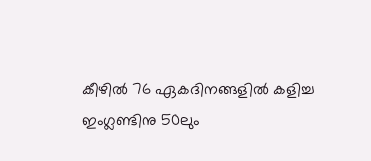കീഴില്‍ 76 ഏകദിനങ്ങളില്‍ കളിച്ച ഇംഗ്ലണ്ടിനു 50ലും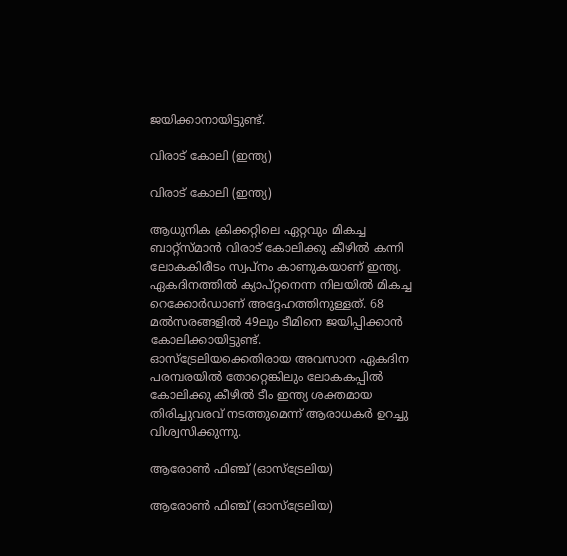ജയിക്കാനായിട്ടുണ്ട്.

വിരാട് കോലി (ഇന്ത്യ)

വിരാട് കോലി (ഇന്ത്യ)

ആധുനിക ക്രിക്കറ്റിലെ ഏറ്റവും മികച്ച ബാറ്റ്‌സ്മാന്‍ വിരാട് കോലിക്കു കീഴില്‍ കന്നി ലോകകിരീടം സ്വപ്‌നം കാണുകയാണ് ഇന്ത്യ. ഏകദിനത്തില്‍ ക്യാപ്റ്റനെന്ന നിലയില്‍ മികച്ച റെക്കോര്‍ഡാണ് അദ്ദേഹത്തിനുള്ളത്. 68 മല്‍സരങ്ങളില്‍ 49ലും ടീമിനെ ജയിപ്പിക്കാന്‍ കോലിക്കായിട്ടുണ്ട്.
ഓസ്‌ട്രേലിയക്കെതിരായ അവസാന ഏകദിന പരമ്പരയില്‍ തോറ്റെങ്കിലും ലോകകപ്പില്‍ കോലിക്കു കീഴില്‍ ടീം ഇന്ത്യ ശക്തമായ തിരിച്ചുവരവ് നടത്തുമെന്ന് ആരാധകര്‍ ഉറച്ചു വിശ്വസിക്കുന്നു.

ആരോണ്‍ ഫിഞ്ച് (ഓസ്‌ട്രേലിയ)

ആരോണ്‍ ഫിഞ്ച് (ഓസ്‌ട്രേലിയ)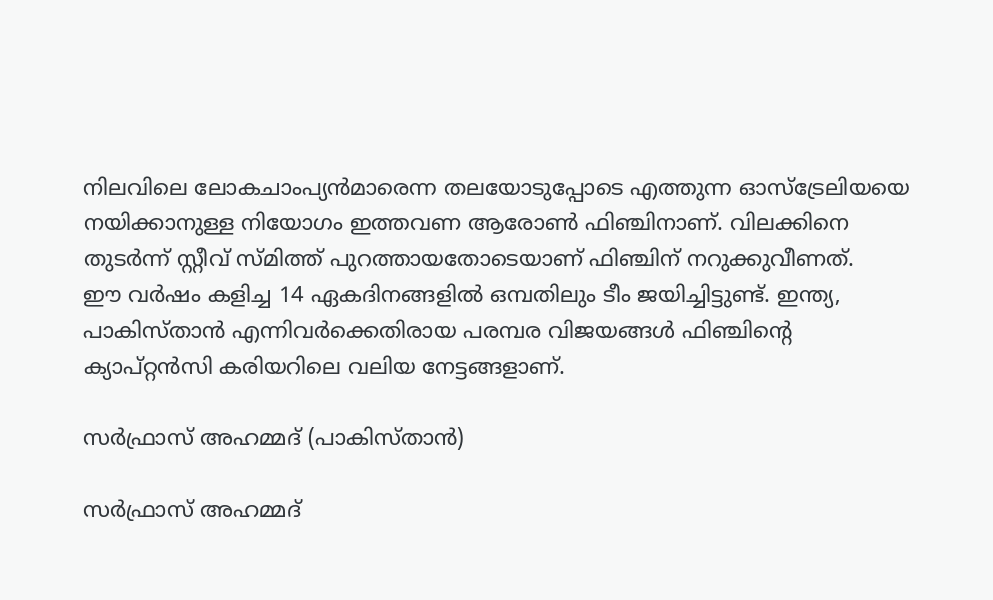നിലവിലെ ലോകചാംപ്യന്‍മാരെന്ന തലയോടുപ്പോടെ എത്തുന്ന ഓസ്‌ട്രേലിയയെ നയിക്കാനുള്ള നിയോഗം ഇത്തവണ ആരോണ്‍ ഫിഞ്ചിനാണ്. വിലക്കിനെ തുടര്‍ന്ന് സ്റ്റീവ് സ്മിത്ത് പുറത്തായതോടെയാണ് ഫിഞ്ചിന് നറുക്കുവീണത്.
ഈ വര്‍ഷം കളിച്ച 14 ഏകദിനങ്ങളില്‍ ഒമ്പതിലും ടീം ജയിച്ചിട്ടുണ്ട്. ഇന്ത്യ, പാകിസ്താന്‍ എന്നിവര്‍ക്കെതിരായ പരമ്പര വിജയങ്ങള്‍ ഫിഞ്ചിന്റെ ക്യാപ്റ്റന്‍സി കരിയറിലെ വലിയ നേട്ടങ്ങളാണ്.

സര്‍ഫ്രാസ് അഹമ്മദ് (പാകിസ്താന്‍)

സര്‍ഫ്രാസ് അഹമ്മദ്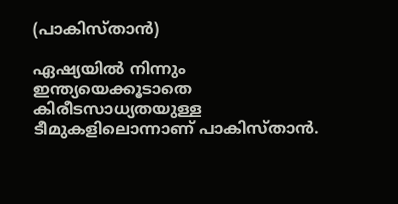(പാകിസ്താന്‍)

ഏഷ്യയില്‍ നിന്നും ഇന്ത്യയെക്കൂടാതെ കിരീടസാധ്യതയുള്ള ടീമുകളിലൊന്നാണ് പാകിസ്താന്‍.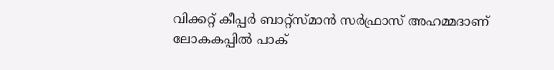വിക്കറ്റ് കീപ്പര്‍ ബാറ്റ്‌സ്മാന്‍ സര്‍ഫ്രാസ് അഹമ്മദാണ് ലോകകപ്പില്‍ പാക്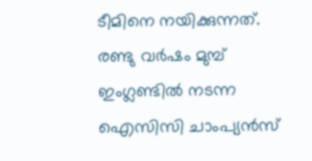ടീമിനെ നയിക്കുന്നത്. രണ്ടു വര്‍ഷം മുമ്പ് ഇംഗ്ലണ്ടില്‍ നടന്ന ഐസിസി ചാംപ്യന്‍സ്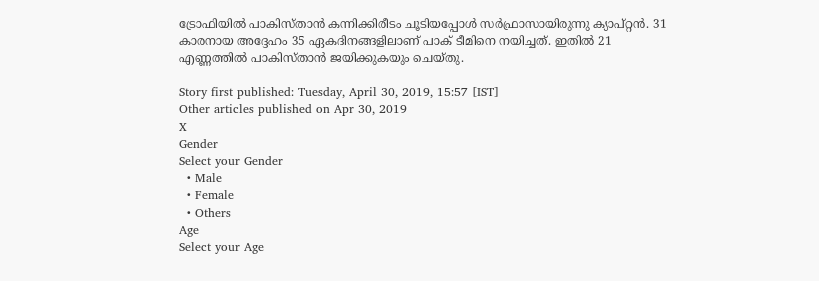ട്രോഫിയില്‍ പാകിസ്താന്‍ കന്നിക്കിരീടം ചൂടിയപ്പോള്‍ സര്‍ഫ്രാസായിരുന്നു ക്യാപ്റ്റന്‍. 31 കാരനായ അദ്ദേഹം 35 ഏകദിനങ്ങളിലാണ് പാക് ടീമിനെ നയിച്ചത്. ഇതില്‍ 21 എണ്ണത്തില്‍ പാകിസ്താന്‍ ജയിക്കുകയും ചെയ്തു.

Story first published: Tuesday, April 30, 2019, 15:57 [IST]
Other articles published on Apr 30, 2019
X
Gender
Select your Gender
  • Male
  • Female
  • Others
Age
Select your Age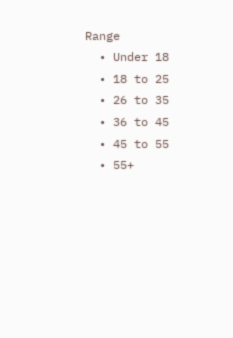Range
  • Under 18
  • 18 to 25
  • 26 to 35
  • 36 to 45
  • 45 to 55
  • 55+